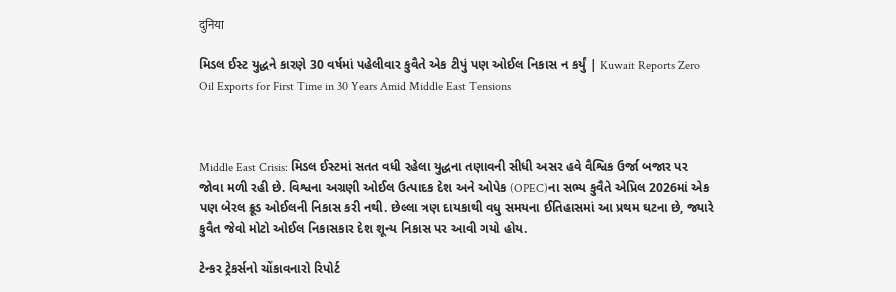दुनिया

મિડલ ઈસ્ટ યુદ્ધને કારણે 30 વર્ષમાં પહેલીવાર કુવૈતે એક ટીપું પણ ઓઈલ નિકાસ ન કર્યું | Kuwait Reports Zero Oil Exports for First Time in 30 Years Amid Middle East Tensions



Middle East Crisis: મિડલ ઈસ્ટમાં સતત વધી રહેલા યુદ્ધના તણાવની સીધી અસર હવે વૈશ્વિક ઉર્જા બજાર પર જોવા મળી રહી છે. વિશ્વના અગ્રણી ઓઈલ ઉત્પાદક દેશ અને ઓપેક (OPEC)ના સભ્ય કુવૈતે એપ્રિલ 2026માં એક પણ બેરલ ક્રૂડ ઓઈલની નિકાસ કરી નથી. છેલ્લા ત્રણ દાયકાથી વધુ સમયના ઈતિહાસમાં આ પ્રથમ ઘટના છે, જ્યારે કુવૈત જેવો મોટો ઓઈલ નિકાસકાર દેશ શૂન્ય નિકાસ પર આવી ગયો હોય.

ટેન્કર ટ્રેકર્સનો ચોંકાવનારો રિપોર્ટ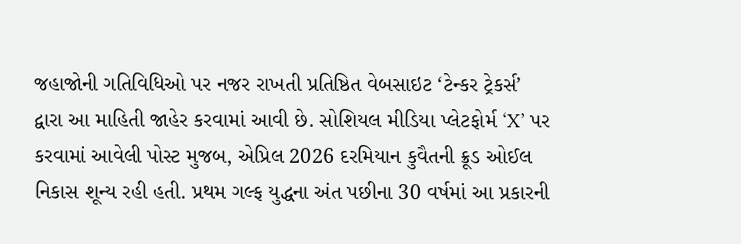જહાજોની ગતિવિધિઓ પર નજર રાખતી પ્રતિષ્ઠિત વેબસાઇટ ‘ટેન્કર ટ્રેકર્સ’ દ્વારા આ માહિતી જાહેર કરવામાં આવી છે. સોશિયલ મીડિયા પ્લેટફોર્મ ‘X’ પર કરવામાં આવેલી પોસ્ટ મુજબ, એપ્રિલ 2026 દરમિયાન કુવૈતની ક્રૂડ ઓઈલ નિકાસ શૂન્ય રહી હતી. પ્રથમ ગલ્ફ યુદ્ધના અંત પછીના 30 વર્ષમાં આ પ્રકારની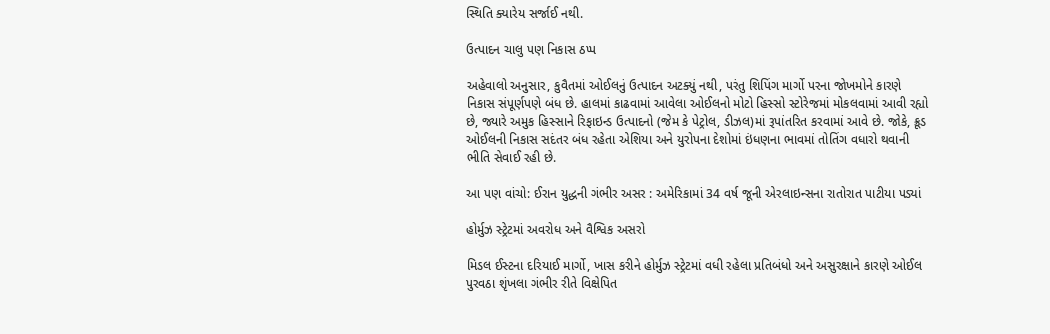સ્થિતિ ક્યારેય સર્જાઈ નથી.

ઉત્પાદન ચાલુ પણ નિકાસ ઠપ્પ

અહેવાલો અનુસાર, કુવૈતમાં ઓઈલનું ઉત્પાદન અટક્યું નથી, પરંતુ શિપિંગ માર્ગો પરના જોખમોને કારણે નિકાસ સંપૂર્ણપણે બંધ છે. હાલમાં કાઢવામાં આવેલા ઓઈલનો મોટો હિસ્સો સ્ટોરેજમાં મોકલવામાં આવી રહ્યો છે, જ્યારે અમુક હિસ્સાને રિફાઇન્ડ ઉત્પાદનો (જેમ કે પેટ્રોલ, ડીઝલ)માં રૂપાંતરિત કરવામાં આવે છે. જોકે, ક્રૂડ ઓઈલની નિકાસ સદંતર બંધ રહેતા એશિયા અને યુરોપના દેશોમાં ઇંધણના ભાવમાં તોતિંગ વધારો થવાની ભીતિ સેવાઈ રહી છે.

આ પણ વાંચો: ઈરાન યુદ્ધની ગંભીર અસર : અમેરિકામાં 34 વર્ષ જૂની એરલાઇન્સના રાતોરાત પાટીયા પડ્યાં

હોર્મુઝ સ્ટ્રેટમાં અવરોધ અને વૈશ્વિક અસરો

મિડલ ઈસ્ટના દરિયાઈ માર્ગો, ખાસ કરીને હોર્મુઝ સ્ટ્રેટમાં વધી રહેલા પ્રતિબંધો અને અસુરક્ષાને કારણે ઓઈલ પુરવઠા શૃંખલા ગંભીર રીતે વિક્ષેપિત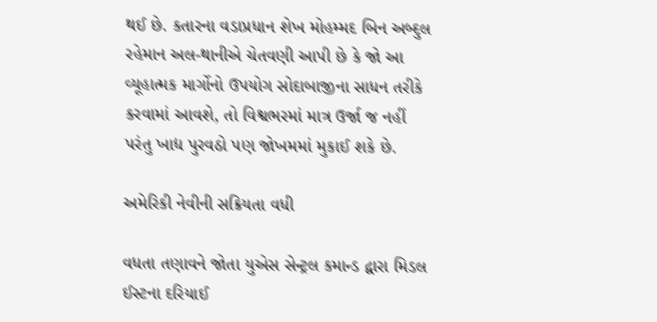થઈ છે. કતારના વડાપ્રધાન શેખ મોહમ્મદ બિન અબ્દુલ રહેમાન અલ-થાનીએ ચેતવણી આપી છે કે જો આ વ્યૂહાત્મક માર્ગોનો ઉપયોગ સોદાબાજીના સાધન તરીકે કરવામાં આવશે, તો વિશ્વભરમાં માત્ર ઉર્જા જ નહીં પરંતુ ખાદ્ય પુરવઠો પણ જોખમમાં મુકાઈ શકે છે.

અમેરિકી નેવીની સક્રિયતા વધી

વધતા તણાવને જોતા યુએસ સેન્ટ્રલ કમાન્ડ દ્વારા મિડલ ઈસ્ટના દરિયાઈ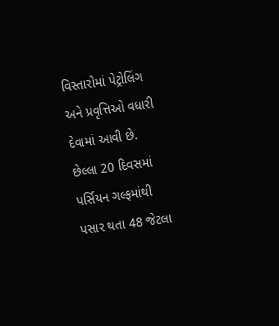વિસ્તારોમાં પેટ્રોલિંગ અને પ્રવૃત્તિઓ વધારી દેવામાં આવી છે. છેલ્લા 20 દિવસમાં પર્સિયન ગલ્ફમાંથી પસાર થતા 48 જેટલા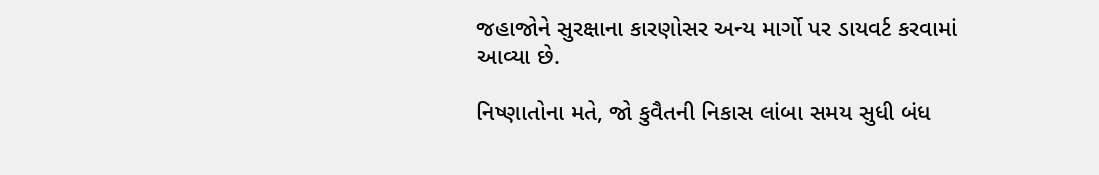જહાજોને સુરક્ષાના કારણોસર અન્ય માર્ગો પર ડાયવર્ટ કરવામાં આવ્યા છે.

નિષ્ણાતોના મતે, જો કુવૈતની નિકાસ લાંબા સમય સુધી બંધ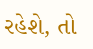રહેશે, તો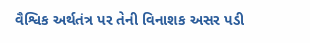વૈશ્વિક અર્થતંત્ર પર તેની વિનાશક અસર પડી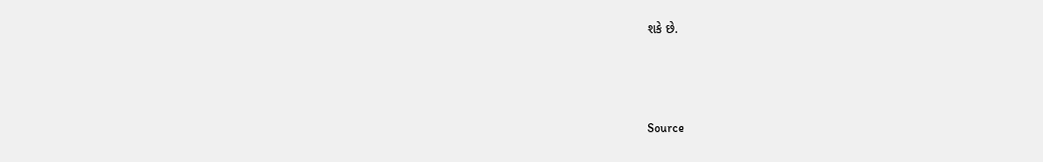શકે છે.



Source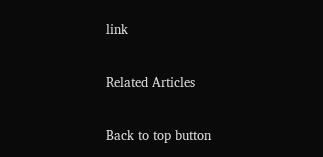link

Related Articles

Back to top button